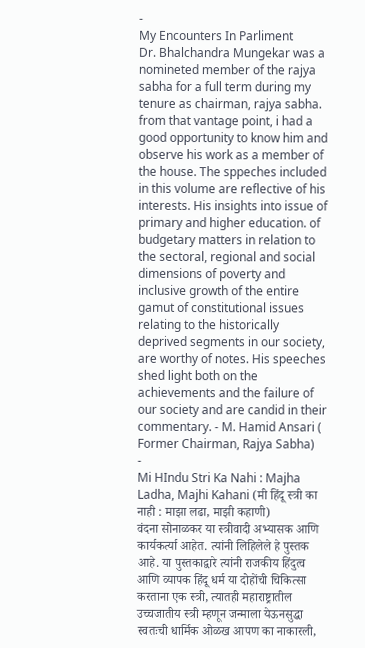-
My Encounters In Parliment
Dr. Bhalchandra Mungekar was a nomineted member of the rajya sabha for a full term during my tenure as chairman, rajya sabha. from that vantage point, i had a good opportunity to know him and observe his work as a member of the house. The sppeches included in this volume are reflective of his interests. His insights into issue of primary and higher education. of budgetary matters in relation to the sectoral, regional and social dimensions of poverty and inclusive growth of the entire gamut of constitutional issues relating to the historically deprived segments in our society, are worthy of notes. His speeches shed light both on the achievements and the failure of our society and are candid in their commentary. - M. Hamid Ansari ( Former Chairman, Rajya Sabha)
-
Mi HIndu Stri Ka Nahi : Majha Ladha, Majhi Kahani (मी हिंदू स्त्री का नाही : माझा लढा, माझी कहाणी)
वंदना सोनाळकर या स्त्रीवादी अभ्यासक आणि कार्यकर्त्या आहेत. त्यांनी लिहिलेले हे पुस्तक आहे. या पुस्तकाद्वारे त्यांनी राजकीय हिंदुत्व आणि व्यापक हिंदू धर्म या दोहोंची चिकित्सा करताना एक स्त्री, त्यातही महाराष्ट्रातील उच्चजातीय स्त्री म्हणून जन्माला येऊनसुद्धा स्वतःची धार्मिक ओळख आपण का नाकारली,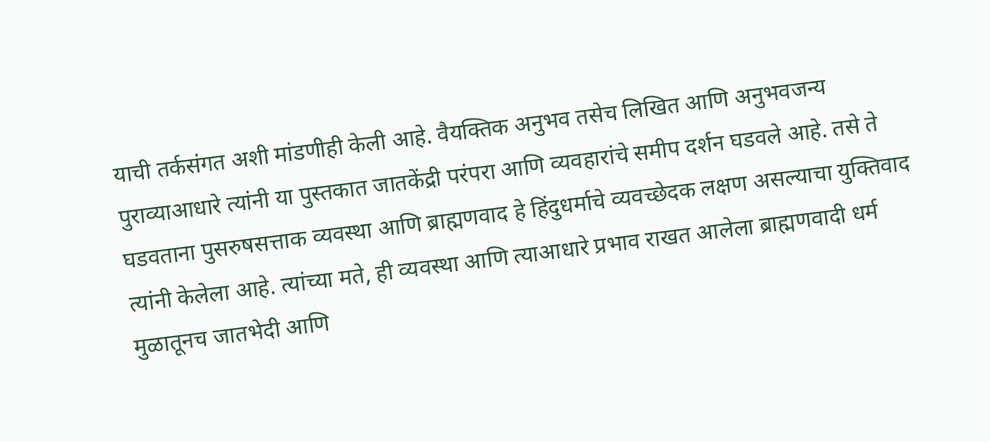याची तर्कसंगत अशी मांडणीही केली आहे. वैयक्तिक अनुभव तसेच लिखित आणि अनुभवजन्य पुराव्याआधारे त्यांनी या पुस्तकात जातकेंद्री परंपरा आणि व्यवहारांचे समीप दर्शन घडवले आहे. तसे ते घडवताना पुसरुषसत्ताक व्यवस्था आणि ब्राह्मणवाद हे हिंदुधर्माचे व्यवच्छेदक लक्षण असल्याचा युक्तिवाद त्यांनी केलेला आहे. त्यांच्या मते, ही व्यवस्था आणि त्याआधारे प्रभाव राखत आलेला ब्राह्मणवादी धर्म मुळातूनच जातभेदी आणि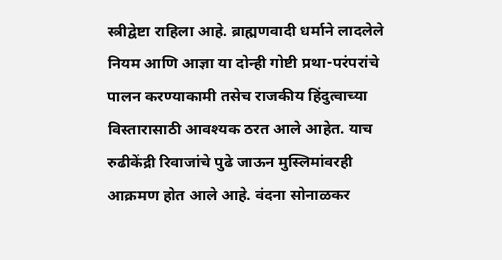स्त्रीद्वेष्टा राहिला आहे. ब्राह्मणवादी धर्माने लादलेले नियम आणि आज्ञा या दोन्ही गोष्टी प्रथा-परंपरांचे पालन करण्याकामी तसेच राजकीय हिंदुत्वाच्या विस्तारासाठी आवश्यक ठरत आले आहेत. याच रुढीकेंद्री रिवाजांचे पुढे जाऊन मुस्लिमांवरही आक्रमण होत आले आहे. वंदना सोनाळकर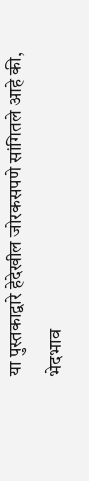या पुस्तकाद्वारे हेदेखील जोरकसपणे सांगितले आहे की, भेदभाव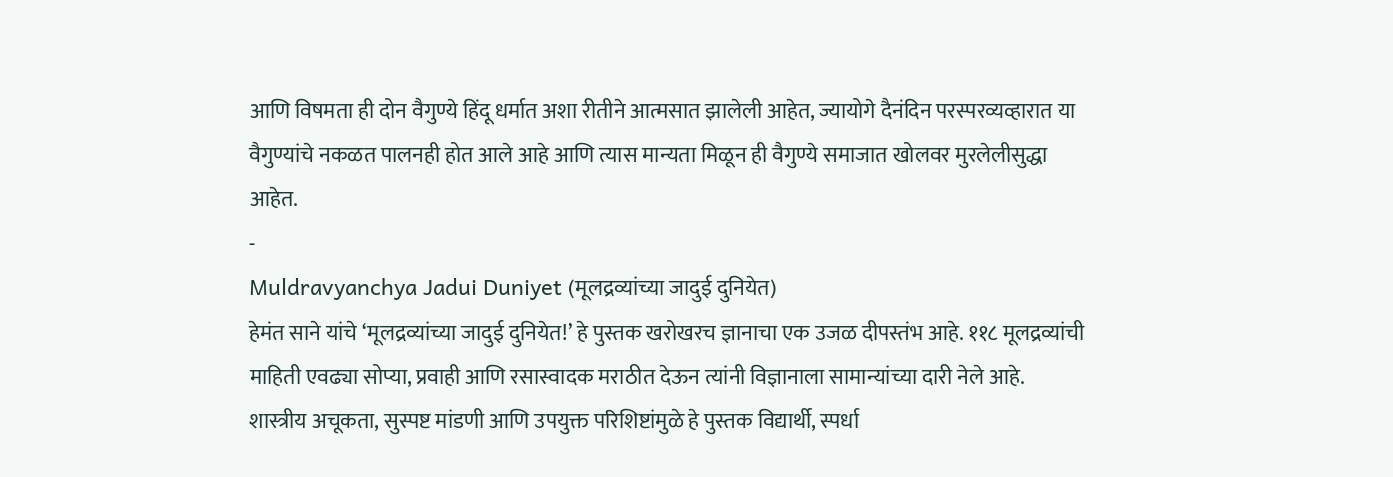आणि विषमता ही दोन वैगुण्ये हिंदू धर्मात अशा रीतीने आत्मसात झालेली आहेत, ज्यायोगे दैनंदिन परस्परव्यव्हारात या वैगुण्यांचे नकळत पालनही होत आले आहे आणि त्यास मान्यता मिळून ही वैगुण्ये समाजात खोलवर मुरलेलीसुद्धा आहेत.
-
Muldravyanchya Jadui Duniyet (मूलद्रव्यांच्या जादुई दुनियेत)
हेमंत साने यांचे ‘मूलद्रव्यांच्या जादुई दुनियेत!’ हे पुस्तक खरोखरच ज्ञानाचा एक उजळ दीपस्तंभ आहे. ११८ मूलद्रव्यांची माहिती एवढ्या सोप्या, प्रवाही आणि रसास्वादक मराठीत देऊन त्यांनी विज्ञानाला सामान्यांच्या दारी नेले आहे. शास्त्रीय अचूकता, सुस्पष्ट मांडणी आणि उपयुक्त परिशिष्टांमुळे हे पुस्तक विद्यार्थी, स्पर्धा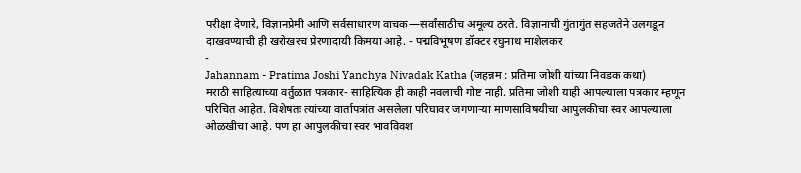परीक्षा देणारे, विज्ञानप्रेमी आणि सर्वसाधारण वाचक—सर्वांसाठीच अमूल्य ठरते. विज्ञानाची गुंतागुंत सहजतेने उलगडून दाखवण्याची ही खरोखरच प्रेरणादायी किमया आहे. - पद्मविभूषण डॉक्टर रघुनाथ माशेलकर
-
Jahannam - Pratima Joshi Yanchya Nivadak Katha (जहन्नम : प्रतिमा जोशी यांच्या निवडक कथा)
मराठी साहित्याच्या वर्तुळात पत्रकार- साहित्यिक ही काही नवलाची गोष्ट नाही. प्रतिमा जोशी याही आपल्याला पत्रकार म्हणून परिचित आहेत. विशेषतः त्यांच्या वार्तापत्रांत असलेला परिघावर जगणाऱ्या माणसाविषयीचा आपुलकीचा स्वर आपल्याला ओळखीचा आहे. पण हा आपुलकीचा स्वर भावविवश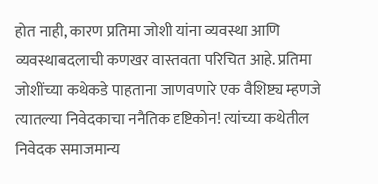होत नाही, कारण प्रतिमा जोशी यांना व्यवस्था आणि व्यवस्थाबदलाची कणखर वास्तवता परिचित आहे. प्रतिमा जोशींच्या कथेकडे पाहताना जाणवणारे एक वैशिष्ट्य म्हणजे त्यातल्या निवेदकाचा ननैतिक दृष्टिकोन! त्यांच्या कथेतील निवेदक समाजमान्य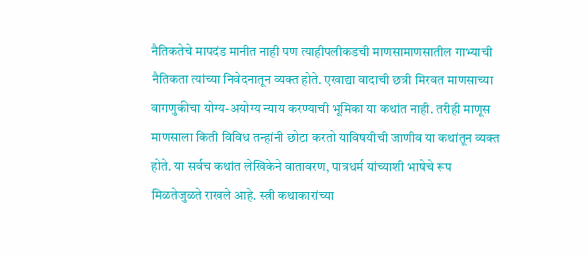नैतिकतेचे मापदंड मानीत नाही पण त्याहीपलीकडची माणसामाणसातील गाभ्याची नैतिकता त्यांच्या निवेदनातून व्यक्त होते. एखाद्या वादाची छत्री मिरवत माणसाच्या वागणुकीचा योग्य-अयोग्य न्याय करण्याची भूमिका या कथांत नाही. तरीही माणूस माणसाला किती विविध तन्हांनी छोटा करतो याविषयीची जाणीव या कथांतून व्यक्त होते. या सर्वच कथांत लेखिकेने वातावरण, पात्रधर्म यांच्याशी भाषेचे रूप मिळतेजुळते राखले आहे. स्त्री कथाकारांच्या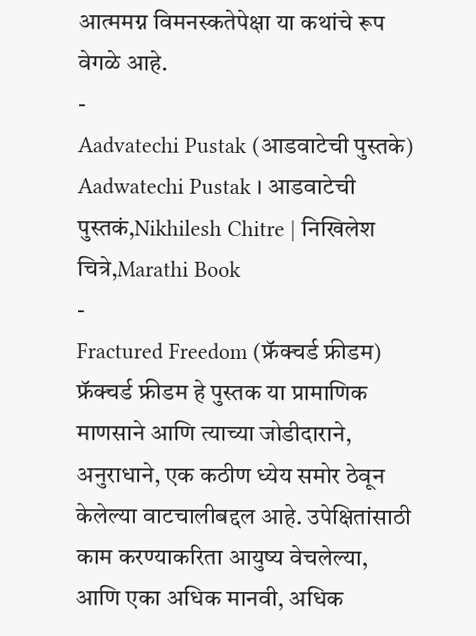आत्ममग्न विमनस्कतेपेक्षा या कथांचे रूप वेगळे आहे.
-
Aadvatechi Pustak (आडवाटेची पुस्तके)
Aadwatechi Pustak । आडवाटेची पुस्तकं,Nikhilesh Chitre | निखिलेश चित्रे,Marathi Book
-
Fractured Freedom (फ्रॅक्चर्ड फ्रीडम)
फ्रॅक्चर्ड फ्रीडम हे पुस्तक या प्रामाणिक माणसाने आणि त्याच्या जोडीदाराने, अनुराधाने, एक कठीण ध्येय समोर ठेवून केलेल्या वाटचालीबद्दल आहे. उपेक्षितांसाठी काम करण्याकरिता आयुष्य वेचलेल्या, आणि एका अधिक मानवी, अधिक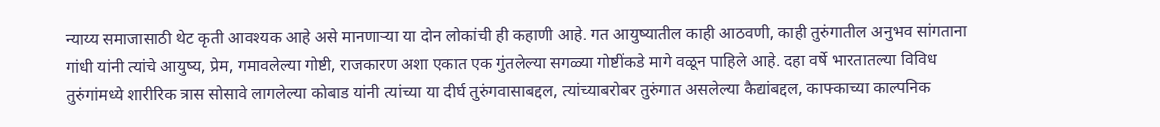न्याय्य समाजासाठी थेट कृती आवश्यक आहे असे मानणाऱ्या या दोन लोकांची ही कहाणी आहे. गत आयुष्यातील काही आठवणी, काही तुरुंगातील अनुभव सांगताना गांधी यांनी त्यांचे आयुष्य, प्रेम, गमावलेल्या गोष्टी, राजकारण अशा एकात एक गुंतलेल्या सगळ्या गोष्टींकडे मागे वळून पाहिले आहे. दहा वर्षे भारतातल्या विविध तुरुंगांमध्ये शारीरिक त्रास सोसावे लागलेल्या कोबाड यांनी त्यांच्या या दीर्घ तुरुंगवासाबद्दल, त्यांच्याबरोबर तुरुंगात असलेल्या कैद्यांबद्दल, काफ्काच्या काल्पनिक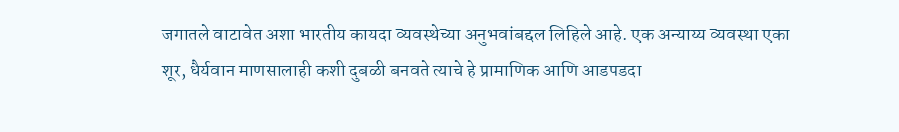जगातले वाटावेत अशा भारतीय कायदा व्यवस्थेच्या अनुभवांबद्दल लिहिले आहे. एक अन्याय्य व्यवस्था एका शूर, धैर्यवान माणसालाही कशी दुबळी बनवते त्याचे हे प्रामाणिक आणि आडपडदा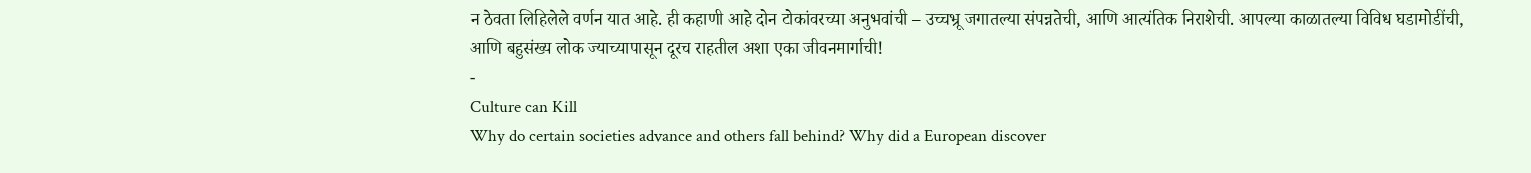न ठेवता लिहिलेले वर्णन यात आहे. ही कहाणी आहे दोन टोकांवरच्या अनुभवांची – उच्चभ्रू जगातल्या संपन्नतेची, आणि आत्यंतिक निराशेची. आपल्या काळातल्या विविध घडामोडींची, आणि बहुसंख्य लोक ज्याच्यापासून दूरच राहतील अशा एका जीवनमार्गाची!
-
Culture can Kill
Why do certain societies advance and others fall behind? Why did a European discover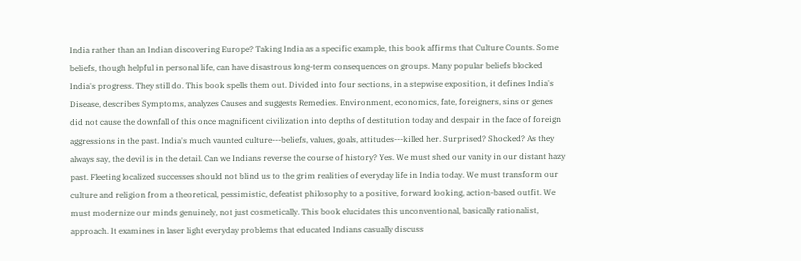India rather than an Indian discovering Europe? Taking India as a specific example, this book affirms that Culture Counts. Some beliefs, though helpful in personal life, can have disastrous long-term consequences on groups. Many popular beliefs blocked India's progress. They still do. This book spells them out. Divided into four sections, in a stepwise exposition, it defines India's Disease, describes Symptoms, analyzes Causes and suggests Remedies. Environment, economics, fate, foreigners, sins or genes did not cause the downfall of this once magnificent civilization into depths of destitution today and despair in the face of foreign aggressions in the past. India's much vaunted culture---beliefs, values, goals, attitudes---killed her. Surprised? Shocked? As they always say, the devil is in the detail. Can we Indians reverse the course of history? Yes. We must shed our vanity in our distant hazy past. Fleeting localized successes should not blind us to the grim realities of everyday life in India today. We must transform our culture and religion from a theoretical, pessimistic, defeatist philosophy to a positive, forward looking, action-based outfit. We must modernize our minds genuinely, not just cosmetically. This book elucidates this unconventional, basically rationalist, approach. It examines in laser light everyday problems that educated Indians casually discuss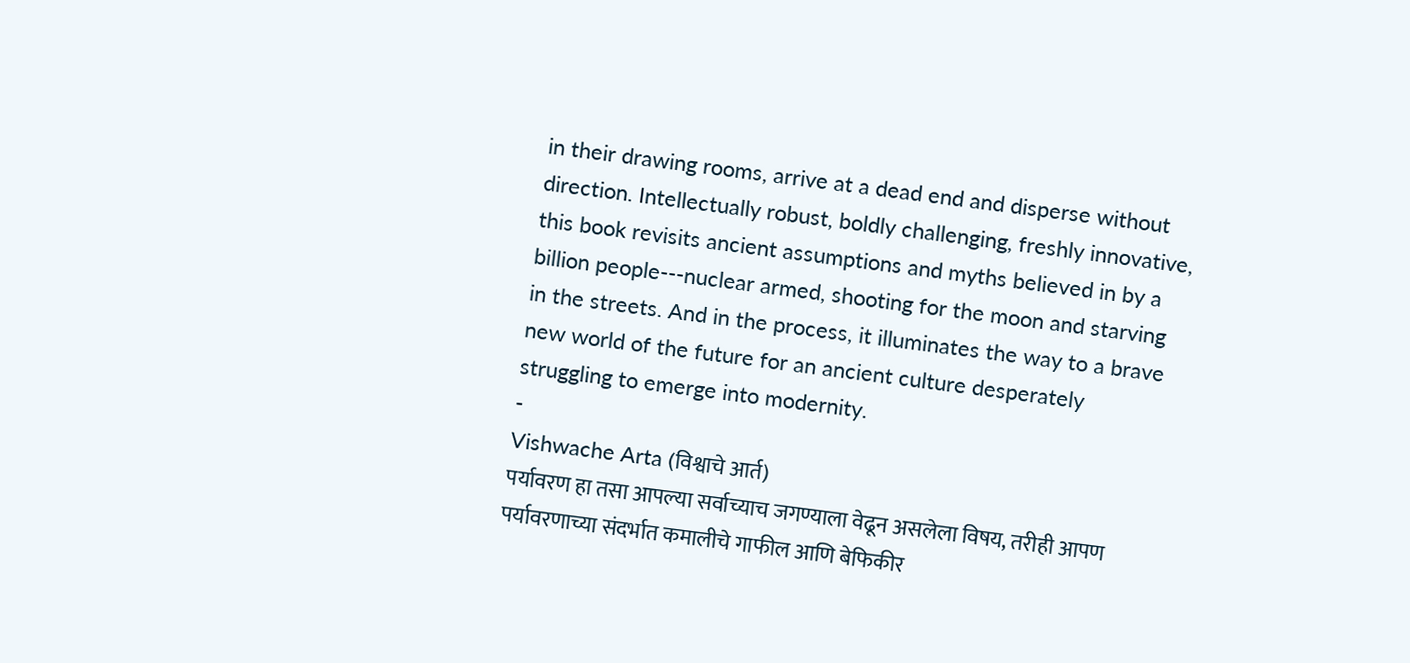in their drawing rooms, arrive at a dead end and disperse without direction. Intellectually robust, boldly challenging, freshly innovative, this book revisits ancient assumptions and myths believed in by a billion people---nuclear armed, shooting for the moon and starving in the streets. And in the process, it illuminates the way to a brave new world of the future for an ancient culture desperately struggling to emerge into modernity.
-
Vishwache Arta (विश्वाचे आर्त)
पर्यावरण हा तसा आपल्या सर्वाच्याच जगण्याला वेढून असलेला विषय, तरीही आपण पर्यावरणाच्या संदर्भात कमालीचे गाफील आणि बेफिकीर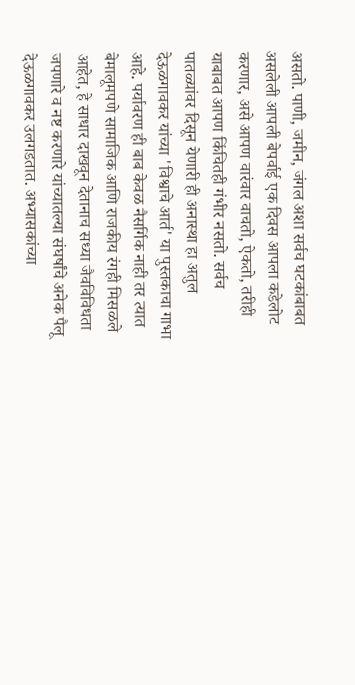असतो. पाणी, जमीन, जंगल अशा सर्वच घटकांबाबत असलेली आपली बेपर्वाई एक दिवस आपला कडेलोट करणार, असे आपण वारंवार वाचतो, ऐकतो, तरीही याबाबत आपण किंचितही गंभीर नसतो. सर्वच पातळ्यांवर दिसून येणारी ही अनास्था हा अतुल देऊळगावकर यांच्या 'विश्वाचे आर्त' या पुस्तकाचा गाभा आहे. पर्यावरण ही बाब केवळ नैसर्गिक नाही तर त्यात बेमालूमपणे सामाजिक आणि राजकीय रंगही मिसळले आहेत, हे साधार दाखवून देतानाच सध्या जैवविविधता जपणारे व नष्ट करणारे यांच्यातल्या संघर्षांचे अनेक पैलू देऊळगावकर उलगडतात. अभ्यासकांच्या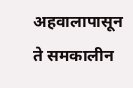अहवालापासून ते समकालीन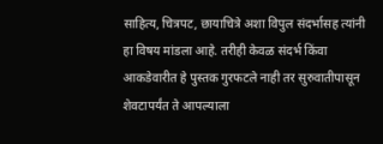साहित्य, चित्रपट, छायाचित्रे अशा विपुल संदर्भासह त्यांनी हा विषय मांडला आहे. तरीही केवळ संदर्भ किंवा आकडेवारीत हे पुस्तक गुरफटले नाही तर सुरुवातीपासून शेवटापर्यंत ते आपल्याला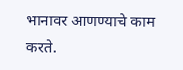भानावर आणण्याचे काम करते.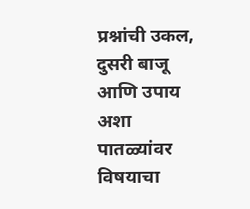प्रश्नांची उकल, दुसरी बाजू आणि उपाय अशा पातळ्यांवर विषयाचा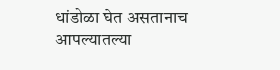धांडोळा घेत असतानाच आपल्यातल्या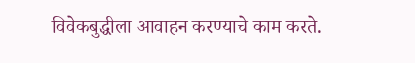विवेकबुद्धीला आवाहन करण्याचे काम करते.